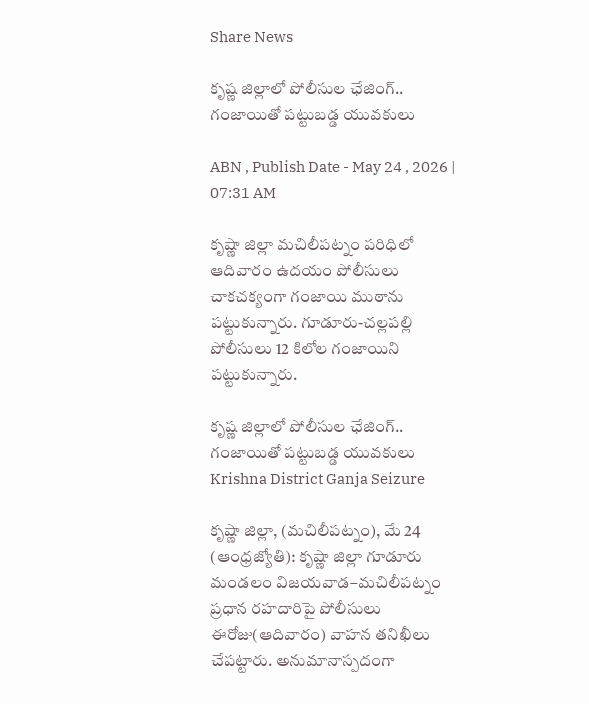Share News

కృష్ణ జిల్లాలో పోలీసుల ఛేజింగ్.. గంజాయితో పట్టుబడ్డ యువకులు

ABN , Publish Date - May 24 , 2026 | 07:31 AM

కృష్ణా జిల్లా మచిలీపట్నం పరిధిలో ఆదివారం ఉదయం పోలీసులు చాకచక్యంగా గంజాయి ముఠాను పట్టుకున్నారు. గూడూరు-చల్లపల్లి పోలీసులు 12 కిలోల గంజాయిని పట్టుకున్నారు.

కృష్ణ జిల్లాలో పోలీసుల ఛేజింగ్..  గంజాయితో పట్టుబడ్డ యువకులు
Krishna District Ganja Seizure

కృష్ణా జిల్లా, (మచిలీపట్నం), మే 24 (ఆంధ్రజ్యోతి): కృష్ణా జిల్లా గూడూరు మండలం విజయవాడ–మచిలీపట్నం ప్రధాన రహదారిపై పోలీసులు ఈరోజు(ఆదివారం) వాహన తనిఖీలు చేపట్టారు. అనుమానాస్పదంగా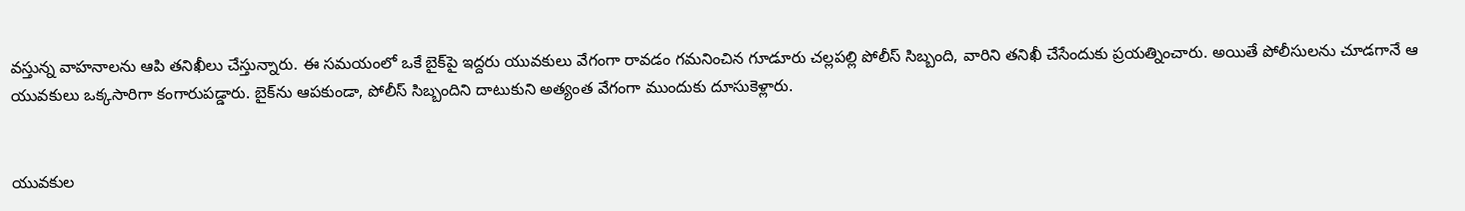వస్తున్న వాహనాలను ఆపి తనిఖీలు చేస్తున్నారు. ఈ సమయంలో ఒకే బైక్‌పై ఇద్దరు యువకులు వేగంగా రావడం గమనించిన గూడూరు చల్లపల్లి పోలీస్ సిబ్బంది, వారిని తనిఖీ చేసేందుకు ప్రయత్నించారు. అయితే పోలీసులను చూడగానే ఆ యువకులు ఒక్కసారిగా కంగారుపడ్డారు. బైక్‌ను ఆపకుండా, పోలీస్ సిబ్బందిని దాటుకుని అత్యంత వేగంగా ముందుకు దూసుకెళ్లారు.


యువకుల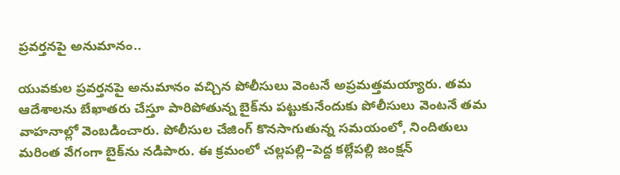ప్రవర్తనపై అనుమానం..

యువకుల ప్రవర్తనపై అనుమానం వచ్చిన పోలీసులు వెంటనే అప్రమత్తమయ్యారు. తమ ఆదేశాలను బేఖాతరు చేస్తూ పారిపోతున్న బైక్‌ను పట్టుకునేందుకు పోలీసులు వెంటనే తమ వాహనాల్లో వెంబడించారు. పోలీసుల చేజింగ్ కొనసాగుతున్న సమయంలో, నిందితులు మరింత వేగంగా బైక్‌ను నడిపారు. ఈ క్రమంలో చల్లపల్లి–పెద్ద కల్లేపల్లి జంక్షన్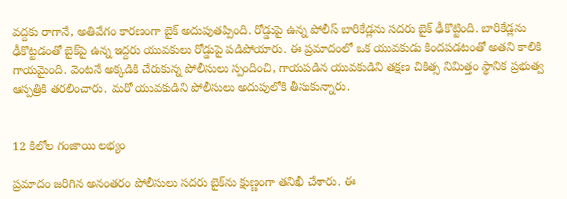వద్దకు రాగానే, అతివేగం కారణంగా బైక్ అదుపుతప్పింది. రోడ్డుపై ఉన్న పోలీస్ బారికేడ్లను సదరు బైక్ ఢీకొట్టింది. బారికేడ్లను ఢీకొట్టడంతో బైక్‌పై ఉన్న ఇద్దరు యువకులు రోడ్డుపై పడిపోయారు. ఈ ప్రమాదంలో ఒక యువకుడు కిందపడటంతో అతని కాలికి గాయమైంది. వెంటనే అక్కడికి చేరుకున్న పోలీసులు స్పందించి, గాయపడిన యువకుడిని తక్షణ చికిత్స నిమిత్తం స్థానిక ప్రభుత్వ ఆస్పత్రికి తరలించారు. మరో యువకుడిని పోలీసులు అదుపులోకి తీసుకున్నారు.


12 కిలోల గంజాయి లభ్యం

ప్రమాదం జరిగిన అనంతరం పోలీసులు సదరు బైక్‌ను క్షుణ్ణంగా తనిఖీ చేశారు. ఈ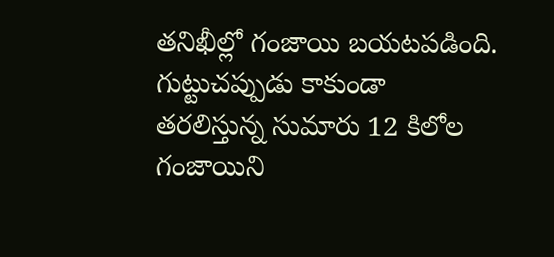తనిఖీల్లో గంజాయి బయటపడింది. గుట్టుచప్పుడు కాకుండా తరలిస్తున్న సుమారు 12 కిలోల గంజాయిని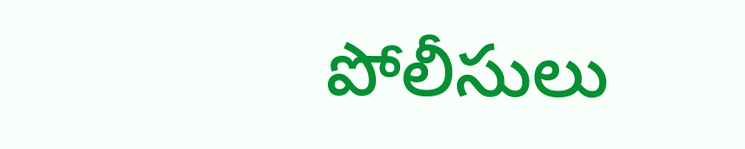పోలీసులు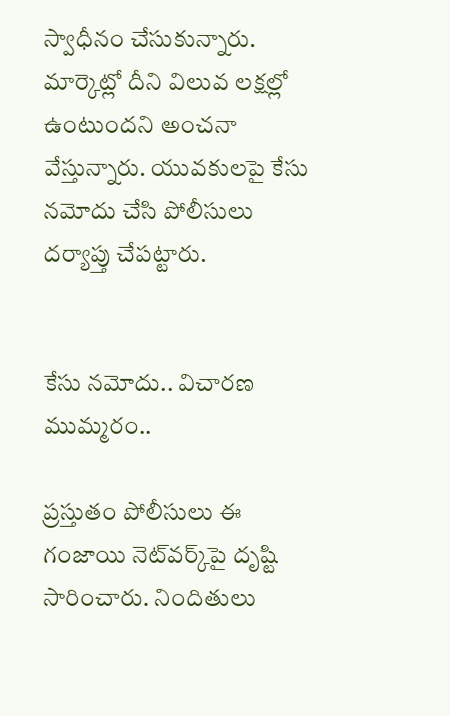స్వాధీనం చేసుకున్నారు. మార్కెట్లో దీని విలువ లక్షల్లో ఉంటుందని అంచనా వేస్తున్నారు. యువకులపై కేసు నమోదు చేసి పోలీసులు దర్యాప్తు చేపట్టారు.


కేసు నమోదు.. విచారణ ముమ్మరం..

ప్రస్తుతం పోలీసులు ఈ గంజాయి నెట్‌వర్క్‌పై దృష్టి సారించారు. నిందితులు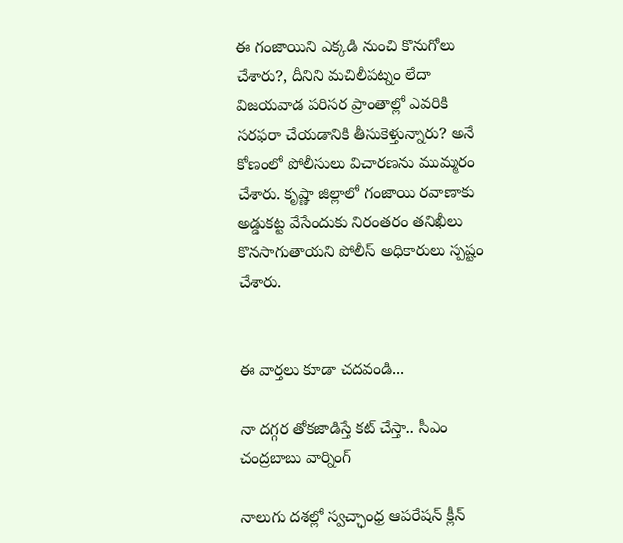ఈ గంజాయిని ఎక్కడి నుంచి కొనుగోలు చేశారు?, దీనిని మచిలీపట్నం లేదా విజయవాడ పరిసర ప్రాంతాల్లో ఎవరికి సరఫరా చేయడానికి తీసుకెళ్తున్నారు? అనే కోణంలో పోలీసులు విచారణను ముమ్మరం చేశారు. కృష్ణా జిల్లాలో గంజాయి రవాణాకు అడ్డుకట్ట వేసేందుకు నిరంతరం తనిఖీలు కొనసాగుతాయని పోలీస్ అధికారులు స్పష్టం చేశారు.


ఈ వార్తలు కూడా చదవండి...

నా దగ్గర తోకజాడిస్తే కట్ చేస్తా.. సీఎం చంద్రబాబు వార్నింగ్

నాలుగు దశల్లో స్వచ్ఛాంధ్ర ఆపరేషన్ క్లీన్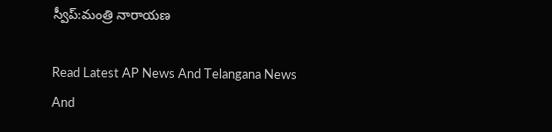స్వీప్:మంత్రి నారాయణ

Read Latest AP News And Telangana News And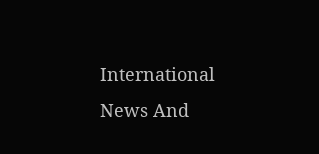International News And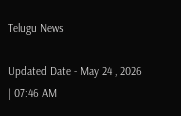Telugu News

Updated Date - May 24 , 2026 | 07:46 AM